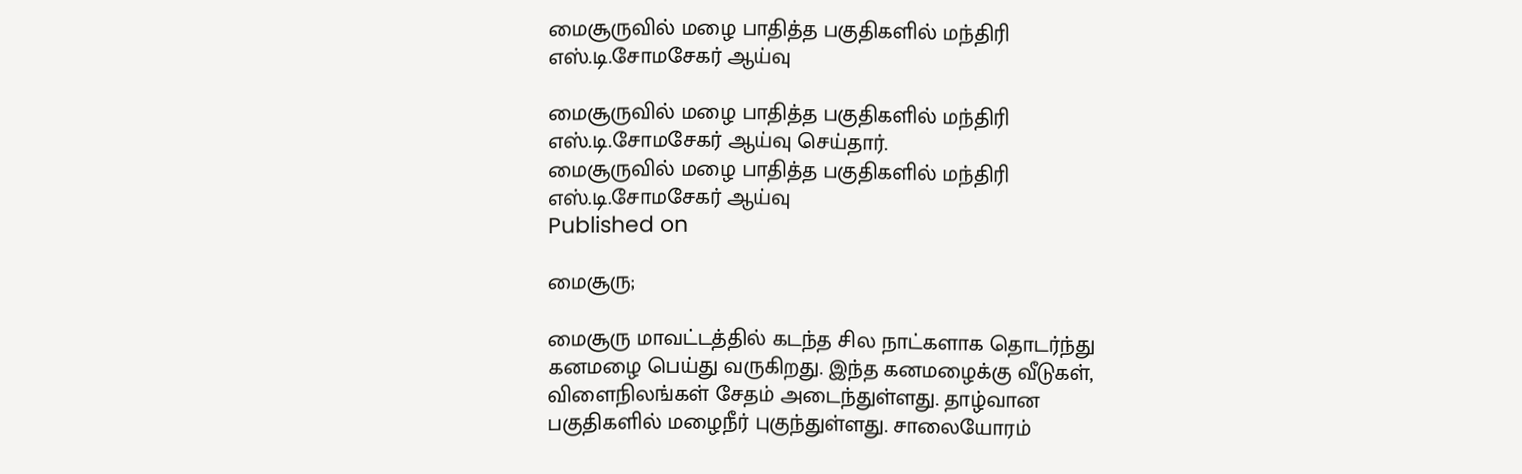மைசூருவில் மழை பாதித்த பகுதிகளில் மந்திரி எஸ்.டி.சோமசேகர் ஆய்வு

மைசூருவில் மழை பாதித்த பகுதிகளில் மந்திரி எஸ்.டி.சோமசேகர் ஆய்வு செய்தார்.
மைசூருவில் மழை பாதித்த பகுதிகளில் மந்திரி எஸ்.டி.சோமசேகர் ஆய்வு
Published on

மைசூரு;

மைசூரு மாவட்டத்தில் கடந்த சில நாட்களாக தொடர்ந்து கனமழை பெய்து வருகிறது. இந்த கனமழைக்கு வீடுகள், விளைநிலங்கள் சேதம் அடைந்துள்ளது. தாழ்வான பகுதிகளில் மழைநீர் புகுந்துள்ளது. சாலையோரம்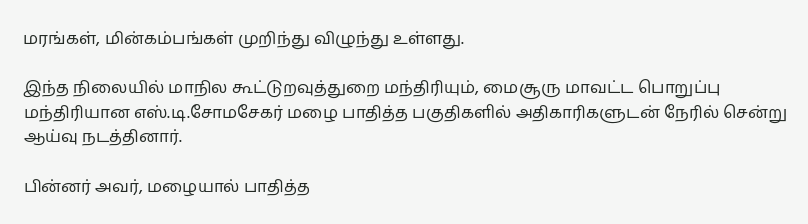மரங்கள், மின்கம்பங்கள் முறிந்து விழுந்து உள்ளது.

இந்த நிலையில் மாநில கூட்டுறவுத்துறை மந்திரியும், மைசூரு மாவட்ட பொறுப்பு மந்திரியான எஸ்.டி.சோமசேகர் மழை பாதித்த பகுதிகளில் அதிகாரிகளுடன் நேரில் சென்று ஆய்வு நடத்தினார்.

பின்னர் அவர், மழையால் பாதித்த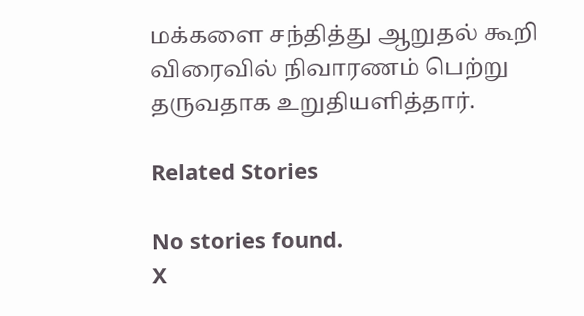மக்களை சந்தித்து ஆறுதல் கூறி விரைவில் நிவாரணம் பெற்று தருவதாக உறுதியளித்தார்.

Related Stories

No stories found.
X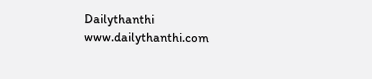Dailythanthi
www.dailythanthi.com